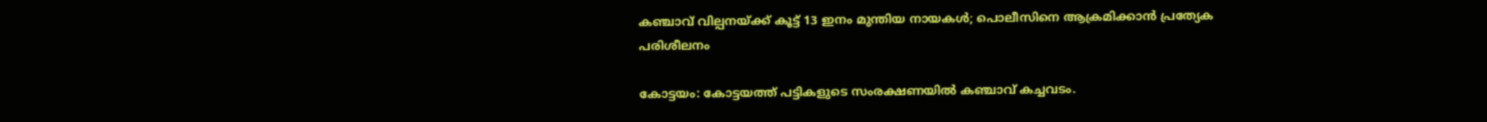കഞ്ചാവ് വില്പനയ്ക്ക് കൂട്ട് 13 ഇനം മുന്തിയ നായകൾ; പൊലീസിനെ ആക്രമിക്കാൻ പ്രത്യേക പരിശീലനം

കോട്ടയം: കോട്ടയത്ത് പട്ടികളുടെ സംരക്ഷണയില്‍ കഞ്ചാവ് കച്ചവടം.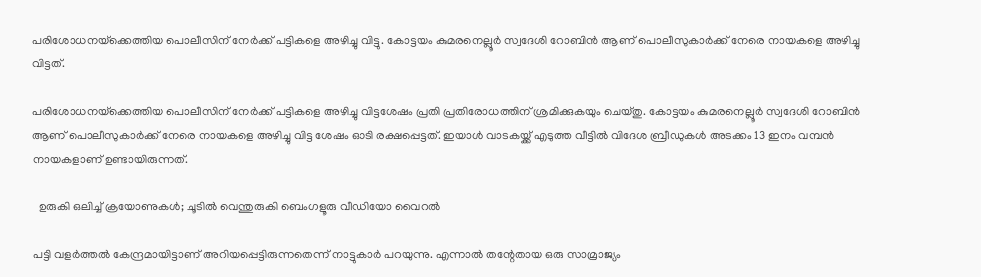പരിശോധനയ്‌ക്കെത്തിയ പൊലീസിന് നേര്‍ക്ക് പട്ടികളെ അഴിച്ചു വിട്ടു. കോട്ടയം കുമരനെല്ലൂര്‍ സ്വദേശി റോബിന്‍ ആണ് പൊലീസുകാര്‍ക്ക് നേരെ നായകളെ അഴിച്ചു വിട്ടത്.

പരിശോധനയ്‌ക്കെത്തിയ പൊലീസിന് നേര്‍ക്ക് പട്ടികളെ അഴിച്ചു വിട്ടശേഷം പ്രതി പ്രതിരോധത്തിന് ശ്രമിക്കുകയും ചെയ്തു. കോട്ടയം കുമരനെല്ലൂര്‍ സ്വദേശി റോബിന്‍ ആണ് പൊലീസുകാര്‍ക്ക് നേരെ നായകളെ അഴിച്ചു വിട്ട ശേഷം ഓടി രക്ഷപ്പെട്ടത്. ഇയാള്‍ വാടകയ്ക്ക് എടുത്ത വീട്ടില്‍ വിദേശ ബ്രീഡുകള്‍ അടക്കം 13 ഇനം വമ്പന്‍ നായകളാണ് ഉണ്ടായിരുന്നത്.

  ഉരുകി ഒലിച്ച് ക്രയോണുകൾ; ചൂടിൽ വെന്തുരുകി ബെംഗളൂരു വീഡിയോ വൈറൽ

പട്ടി വളര്‍ത്തല്‍ കേന്ദ്രമായിട്ടാണ് അറിയപ്പെട്ടിരുന്നതെന്ന് നാട്ടുകാര്‍ പറയുന്നു. എന്നാൽ തന്റേതായ ഒരു സാമ്രാജ്യം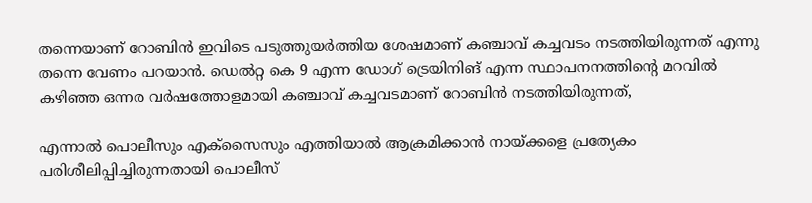തന്നെയാണ് റോബിൻ ഇവിടെ പടുത്തുയർത്തിയ ശേഷമാണ് കഞ്ചാവ് കച്ചവടം നടത്തിയിരുന്നത് എന്നു തന്നെ വേണം പറയാൻ. ഡെൽറ്റ കെ 9 എന്ന ഡോഗ് ട്രെയിനിങ് എന്ന സ്ഥാപനനത്തിന്റെ മറവിൽ കഴിഞ്ഞ ഒന്നര വർഷത്തോളമായി കഞ്ചാവ് കച്ചവടമാണ് റോബിൻ നടത്തിയിരുന്നത്,

എന്നാൽ പൊലീസും എക്‌സൈസും എത്തിയാല്‍ ആക്രമിക്കാന്‍ നായ്ക്കളെ പ്രത്യേകം പരിശീലിപ്പിച്ചിരുന്നതായി പൊലീസ്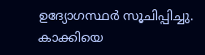ഉദ്യോഗസ്ഥര്‍ സൂചിപ്പിച്ചു. കാക്കിയെ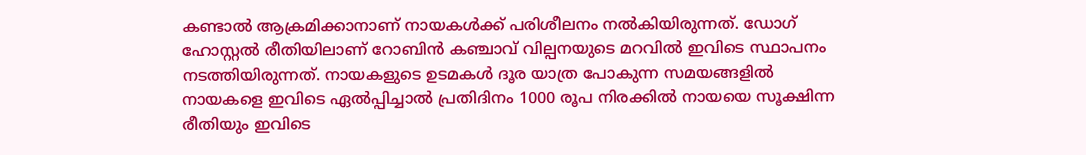കണ്ടാല്‍ ആക്രമിക്കാനാണ് നായകള്‍ക്ക് പരിശീലനം നല്‍കിയിരുന്നത്. ഡോഗ് ഹോസ്റ്റൽ രീതിയിലാണ് റോബിൻ കഞ്ചാവ് വില്പനയുടെ മറവിൽ ഇവിടെ സ്ഥാപനം നടത്തിയിരുന്നത്. നായകളുടെ ഉടമകൾ ദൂര യാത്ര പോകുന്ന സമയങ്ങളിൽ നായകളെ ഇവിടെ ഏൽപ്പിച്ചാൽ പ്രതിദിനം 1000 രൂപ നിരക്കിൽ നായയെ സൂക്ഷിന്ന രീതിയും ഇവിടെ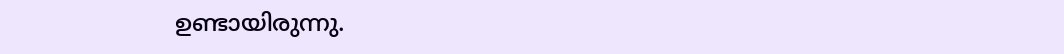ഉണ്ടായിരുന്നു.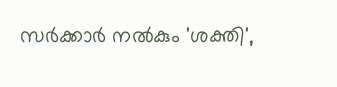സർക്കാർ നൽകും 'ശക്തി',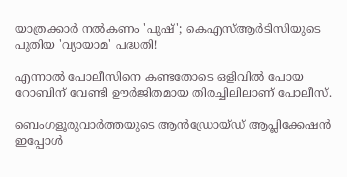യാത്രക്കാർ നൽകണം 'പുഷ്'; കെഎസ്ആർടിസിയുടെ പുതിയ 'വ്യായാമ' പദ്ധതി!

എന്നാൽ പോലീസിനെ കണ്ടതോടെ ഒളിവിൽ പോയ റോബിന് വേണ്ടി ഊർജിതമായ തിരച്ചിലിലാണ് പോലീസ്.

ബെംഗളൂരുവാർത്തയുടെ ആൻഡ്രോയ്ഡ് ആപ്ലിക്കേഷൻ ഇപ്പോൾ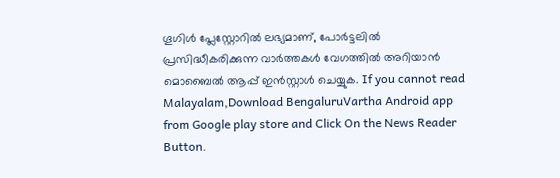ഗൂഗിൾ പ്ലേസ്റ്റോറിൽ ലഭ്യമാണ്, പോർട്ടലിൽ പ്രസിദ്ധീകരിക്കുന്ന വാർത്തകൾ വേഗത്തിൽ അറിയാൻ മൊബൈൽ ആപ്പ് ഇൻസ്റ്റാൾ ചെയ്യുക. If you cannot read Malayalam,Download BengaluruVartha Android app from Google play store and Click On the News Reader Button.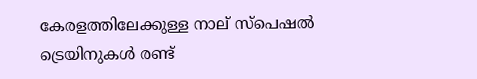കേരളത്തിലേക്കുള്ള നാല് സ്പെഷൽ ട്രെയിനുകള്‍ രണ്ട്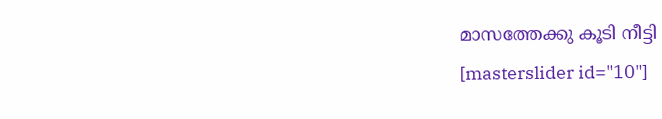മാസത്തേക്കു കൂടി നീട്ടി
[masterslider id="10"]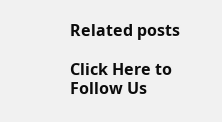Related posts

Click Here to Follow Us